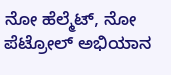ನೋ ಹೆಲ್ಮೆಟ್, ನೋ ಪೆಟ್ರೋಲ್‌ ಅಭಿಯಾನ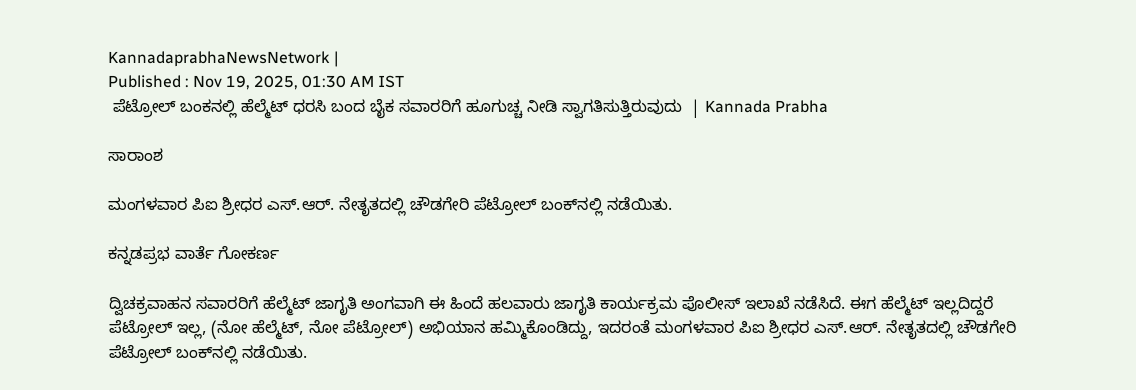KannadaprabhaNewsNetwork |
Published : Nov 19, 2025, 01:30 AM IST
 ಪೆಟ್ರೋಲ್ ಬಂಕನಲ್ಲಿ ಹೆಲ್ಮೆಟ್ ಧರಸಿ ಬಂದ ಬೈಕ ಸವಾರರಿಗೆ ಹೂಗುಚ್ಚ ನೀಡಿ ಸ್ವಾಗತಿಸುತ್ತಿರುವುದು  | Kannada Prabha

ಸಾರಾಂಶ

ಮಂಗಳವಾರ ಪಿಐ ಶ್ರೀಧರ ಎಸ್.ಆರ್. ನೇತೃತದಲ್ಲಿ ಚೌಡಗೇರಿ ಪೆಟ್ರೋಲ್ ಬಂಕ್‌ನಲ್ಲಿ ನಡೆಯಿತು.

ಕನ್ನಡಪ್ರಭ ವಾರ್ತೆ ಗೋಕರ್ಣ

ದ್ವಿಚಕ್ರವಾಹನ ಸವಾರರಿಗೆ ಹೆಲ್ಮೆಟ್ ಜಾಗೃತಿ ಅಂಗವಾಗಿ ಈ ಹಿಂದೆ ಹಲವಾರು ಜಾಗೃತಿ ಕಾರ್ಯಕ್ರಮ ಪೊಲೀಸ್ ಇಲಾಖೆ ನಡೆಸಿದೆ. ಈಗ ಹೆಲ್ಮೆಟ್ ಇಲ್ಲದಿದ್ದರೆ ಪೆಟ್ರೋಲ್ ಇಲ್ಲ, (ನೋ ಹೆಲ್ಮೆಟ್, ನೋ ಪೆಟ್ರೋಲ್) ಅಭಿಯಾನ ಹಮ್ಮಿಕೊಂಡಿದ್ದು, ಇದರಂತೆ ಮಂಗಳವಾರ ಪಿಐ ಶ್ರೀಧರ ಎಸ್.ಆರ್. ನೇತೃತದಲ್ಲಿ ಚೌಡಗೇರಿ ಪೆಟ್ರೋಲ್ ಬಂಕ್‌ನಲ್ಲಿ ನಡೆಯಿತು.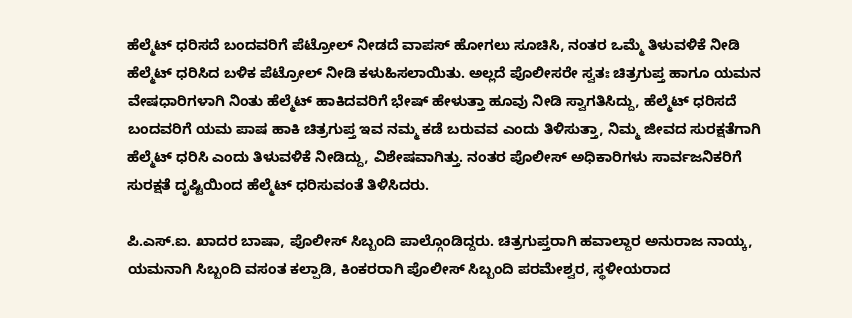ಹೆಲ್ಮೆಟ್ ಧರಿಸದೆ ಬಂದವರಿಗೆ ಪೆಟ್ರೋಲ್ ನೀಡದೆ ವಾಪಸ್‌ ಹೋಗಲು ಸೂಚಿಸಿ, ನಂತರ ಒಮ್ಮೆ ತಿಳುವಳಿಕೆ ನೀಡಿ ಹೆಲ್ಮೆಟ್ ಧರಿಸಿದ ಬಳಿಕ ಪೆಟ್ರೋಲ್ ನೀಡಿ ಕಳುಹಿಸಲಾಯಿತು. ಅಲ್ಲದೆ ಪೊಲೀಸರೇ ಸ್ವತಃ ಚಿತ್ರಗುಪ್ತ ಹಾಗೂ ಯಮನ ವೇಷಧಾರಿಗಳಾಗಿ ನಿಂತು ಹೆಲ್ಮೆಟ್ ಹಾಕಿದವರಿಗೆ ಭೇಷ್‌ ಹೇಳುತ್ತಾ ಹೂವು ನೀಡಿ ಸ್ವಾಗತಿಸಿದ್ದು, ಹೆಲ್ಮೆಟ್ ಧರಿಸದೆ ಬಂದವರಿಗೆ ಯಮ ಪಾಷ ಹಾಕಿ ಚಿತ್ರಗುಪ್ತ ಇವ ನಮ್ಮ ಕಡೆ ಬರುವವ ಎಂದು ತಿಳಿಸುತ್ತಾ, ನಿಮ್ಮ ಜೀವದ ಸುರಕ್ಷತೆಗಾಗಿ ಹೆಲ್ಮೆಟ್ ಧರಿಸಿ ಎಂದು ತಿಳುವಳಿಕೆ ನೀಡಿದ್ದು, ವಿಶೇಷವಾಗಿತ್ತು. ನಂತರ ಪೊಲೀಸ್ ಅಧಿಕಾರಿಗಳು ಸಾರ್ವಜನಿಕರಿಗೆ ಸುರಕ್ಷತೆ ದೃಷ್ಟಿಯಿಂದ ಹೆಲ್ಮೆಟ್ ಧರಿಸುವಂತೆ ತಿಳಿಸಿದರು.

ಪಿ.ಎಸ್.ಐ. ಖಾದರ ಬಾಷಾ, ಪೊಲೀಸ್ ಸಿಬ್ಬಂದಿ ಪಾಲ್ಗೊಂಡಿದ್ದರು. ಚಿತ್ರಗುಪ್ತರಾಗಿ ಹವಾಲ್ದಾರ ಅನುರಾಜ ನಾಯ್ಕ, ಯಮನಾಗಿ ಸಿಬ್ಬಂದಿ ವಸಂತ ಕಲ್ಪಾಡಿ, ಕಿಂಕರರಾಗಿ ಪೊಲೀಸ್ ಸಿಬ್ಬಂದಿ ಪರಮೇಶ್ವರ, ಸ್ಥಳೀಯರಾದ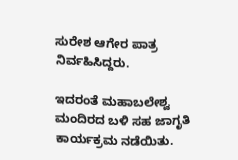ಸುರೇಶ ಆಗೇರ ಪಾತ್ರ ನಿರ್ವಹಿಸಿದ್ದರು.

ಇದರಂತೆ ಮಹಾಬಲೇಶ್ವ ಮಂದಿರದ ಬಳಿ ಸಹ ಜಾಗೃತಿ ಕಾರ್ಯಕ್ರಮ ನಡೆಯಿತು.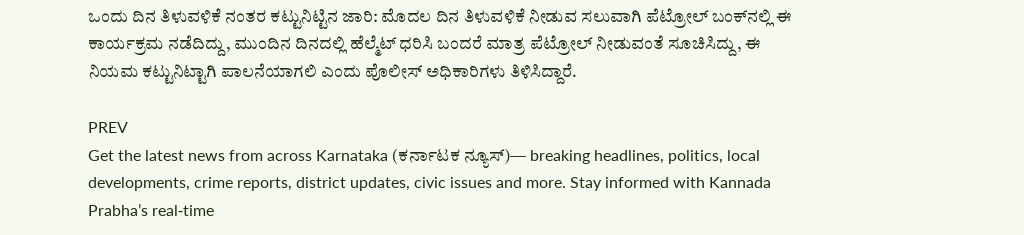ಒಂದು ದಿನ ತಿಳುವಳಿಕೆ ನಂತರ ಕಟ್ಟುನಿಟ್ಟಿನ ಜಾರಿ: ಮೊದಲ ದಿನ ತಿಳುವಳಿಕೆ ನೀಡುವ ಸಲುವಾಗಿ ಪೆಟ್ರೋಲ್ ಬಂಕ್‌ನಲ್ಲಿ ಈ ಕಾರ್ಯಕ್ರಮ ನಡೆದಿದ್ದು, ಮುಂದಿನ ದಿನದಲ್ಲಿ ಹೆಲ್ಮೆಟ್ ಧರಿಸಿ ಬಂದರೆ ಮಾತ್ರ ಪೆಟ್ರೋಲ್ ನೀಡುವಂತೆ ಸೂಚಿಸಿದ್ದು, ಈ ನಿಯಮ ಕಟ್ಟುನಿಟ್ಟಾಗಿ ಪಾಲನೆಯಾಗಲಿ ಎಂದು ಪೊಲೀಸ್ ಅಧಿಕಾರಿಗಳು ತಿಳಿಸಿದ್ದಾರೆ.

PREV
Get the latest news from across Karnataka (ಕರ್ನಾಟಕ ನ್ಯೂಸ್)— breaking headlines, politics, local developments, crime reports, district updates, civic issues and more. Stay informed with Kannada Prabha’s real‑time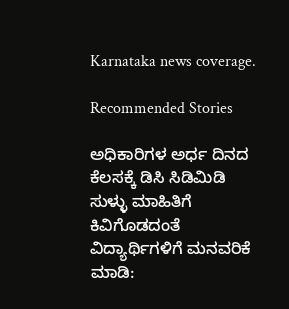Karnataka news coverage.

Recommended Stories

ಅಧಿಕಾರಿಗಳ ಅರ್ಧ ದಿನದ ಕೆಲಸಕ್ಕೆ ಡಿಸಿ ಸಿಡಿಮಿಡಿ
ಸುಳ್ಳು ಮಾಹಿತಿಗೆ ಕಿವಿಗೊಡದಂತೆ ವಿದ್ಯಾರ್ಥಿಗಳಿಗೆ ಮನವರಿಕೆ ಮಾಡಿ: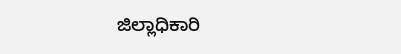ಜಿಲ್ಲಾಧಿಕಾರಿ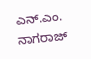ಎನ್.ಎಂ. ನಾಗರಾಜ್